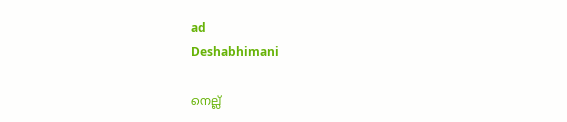ad
Deshabhimani

നെല്ല്‌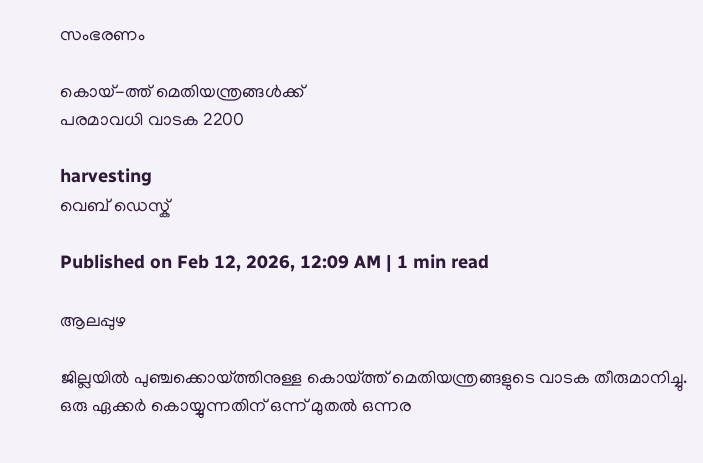സംഭരണം

കൊയ്-ത്ത് മെതിയന്ത്രങ്ങൾക്ക്‌
പരമാവധി വാടക 2200

harvesting
വെബ് ഡെസ്ക്

Published on Feb 12, 2026, 12:09 AM | 1 min read

ആലപ്പുഴ

ജില്ലയിൽ പുഞ്ചക്കൊയ്‌ത്തിനുള്ള കൊയ്ത്ത് മെതിയന്ത്രങ്ങളുടെ വാടക തീരുമാനിച്ചു. ഒരു ഏക്കർ കൊയ്യുന്നതിന് ഒന്ന് മുതൽ ഒന്നര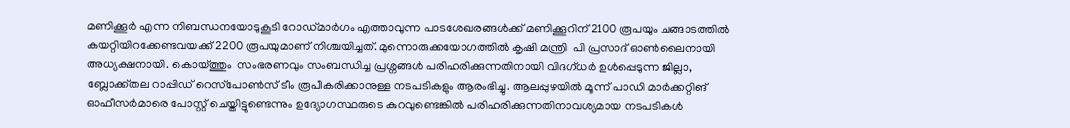മണിക്കൂർ എന്ന നിബന്ധനയോടുകൂടി റോഡ്മാർഗം എത്താവുന്ന പാടശേഖരങ്ങൾക്ക് മണിക്കൂറിന് 2100 രൂപയും ചങ്ങാടത്തിൽ കയറ്റിയിറക്കേണ്ടവയക്ക്‌ 2200 രൂപയുമാണ്‌ നിശ്ചയിച്ചത്‌. മുന്നൊരുക്കയോഗത്തിൽ കൃഷി മന്ത്രി  പി പ്രസാദ് ഓൺലൈനായി അധ്യക്ഷനായി. കൊയ്ത്തും  സംഭരണവും സംബന്ധിച്ച പ്രശ്നങ്ങൾ പരിഹരിക്കുന്നതിനായി വിദഗ്‌ധർ ഉൾപ്പെടുന്ന ജില്ലാ, ബ്ലോക്ക്‌തല റാപ്പിഡ് റെസ്‌പോൺസ് ടീം രൂപീകരിക്കാനുള്ള നടപടികളും ആരംഭിച്ചു. ആലപ്പുഴയിൽ മൂന്ന് പാഡി മാർക്കറ്റിങ്‌ ഓഫീസർമാരെ പോസ്റ്റ് ചെയ്തിട്ടുണ്ടെന്നും ഉദ്യോഗസ്ഥരുടെ കുറവുണ്ടെങ്കിൽ പരിഹരിക്കുന്നതിനാവശ്യമായ നടപടികൾ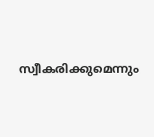സ്വീകരിക്കുമെന്നും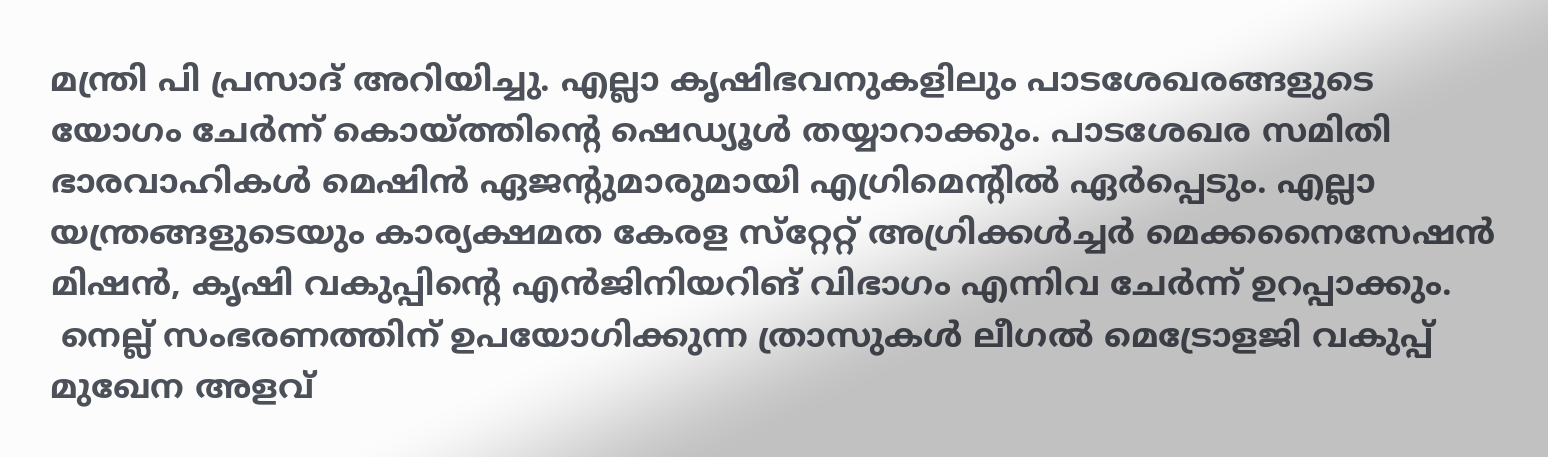മന്ത്രി പി പ്രസാദ് അറിയിച്ചു. എല്ലാ കൃഷിഭവനുകളിലും പാടശേഖരങ്ങളുടെ യോഗം ചേർന്ന് കൊയ്ത്തിന്റെ ഷെഡ്യൂൾ തയ്യാറാക്കും. പാടശേഖര സമിതി ഭാരവാഹികൾ മെഷിൻ ഏജന്റുമാരുമായി എഗ്രിമെന്റിൽ ഏർപ്പെടും. എല്ലാ യന്ത്രങ്ങളുടെയും കാര്യക്ഷമത കേരള സ്‌റ്റേറ്റ് അഗ്രിക്കൾച്ചർ മെക്കനൈസേഷൻ മിഷൻ, കൃഷി വകുപ്പിന്റെ എൻജിനിയറിങ്‌ വിഭാഗം എന്നിവ ചേർന്ന് ഉറപ്പാക്കും.
 നെല്ല് സംഭരണത്തിന്‌ ഉപയോഗിക്കുന്ന ത്രാസുകൾ ലീഗൽ മെട്രോളജി വകുപ്പ് മുഖേന അളവ്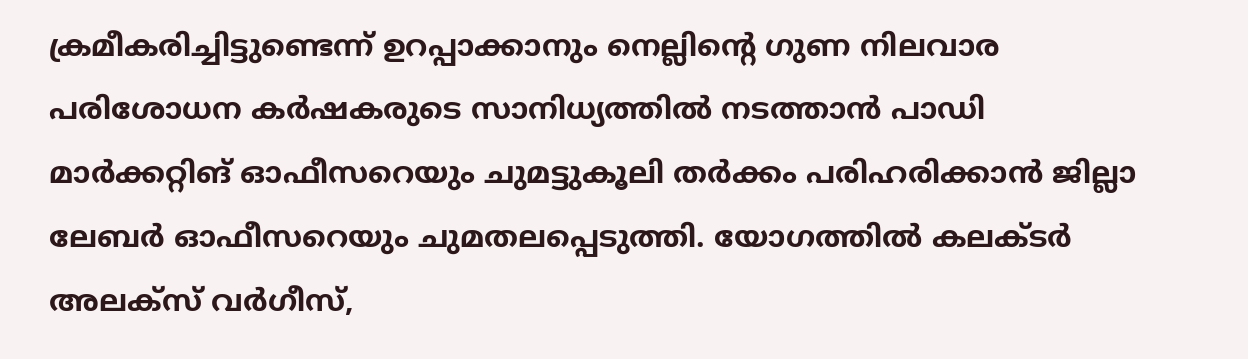ക്രമീകരിച്ചിട്ടുണ്ടെന്ന് ഉറപ്പാക്കാനും നെല്ലിന്റെ ഗുണ നിലവാര പരിശോധന കർഷകരുടെ സാനിധ്യത്തിൽ നടത്താൻ പാഡി മാർക്കറ്റിങ്‌ ഓഫീസറെയും ചുമട്ടുകൂലി തർക്കം പരിഹരിക്കാൻ ജില്ലാ ലേബർ ഓഫീസറെയും ചുമതലപ്പെടുത്തി. യോഗത്തിൽ കലക്ടർ അലക്സ് വർഗീസ്,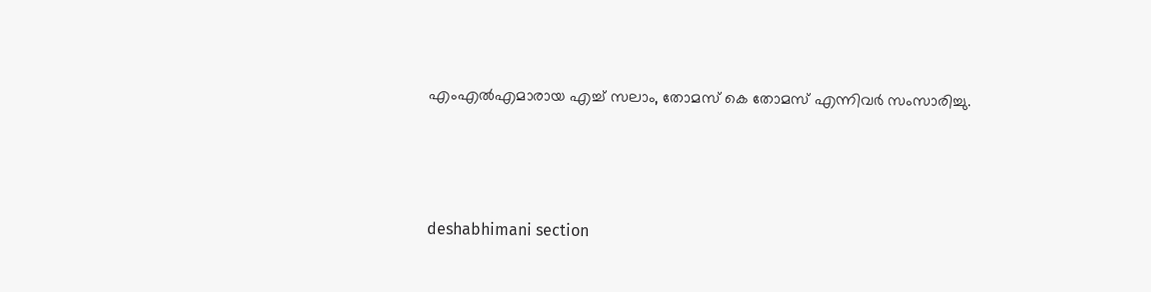എംഎൽഎമാരായ എച്ച് സലാം, തോമസ് കെ തോമസ് എന്നിവർ സംസാരിച്ചു.



deshabhimani section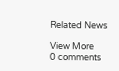Related News

View More
0 comments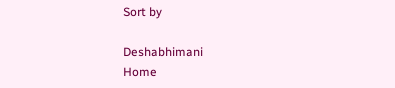Sort by

Deshabhimani
Home